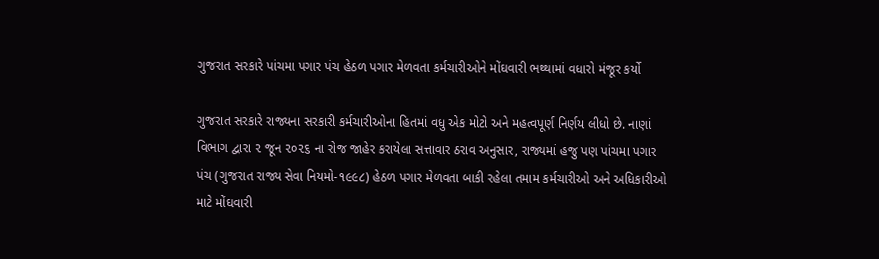ગુજરાત સરકારે પાંચમા પગાર પંચ હેઠળ પગાર મેળવતા કર્મચારીઓને મોંઘવારી ભથ્થામાં વધારો મંજૂર કર્યો

ગુજરાત સરકારે રાજ્યના સરકારી કર્મચારીઓના હિતમાં વધુ એક મોટો અને મહત્વપૂર્ણ નિર્ણય લીધો છે. નાણાં વિભાગ દ્વારા ૨ જૂન ૨૦૨૬ ના રોજ જાહેર કરાયેલા સત્તાવાર ઠરાવ અનુસાર, રાજ્યમાં હજુ પણ પાંચમા પગાર પંચ (ગુજરાત રાજ્ય સેવા નિયમો-૧૯૯૮) હેઠળ પગાર મેળવતા બાકી રહેલા તમામ કર્મચારીઓ અને અધિકારીઓ માટે મોંઘવારી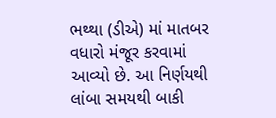ભથ્થા (ડીએ) માં માતબર વધારો મંજૂર કરવામાં આવ્યો છે. આ નિર્ણયથી લાંબા સમયથી બાકી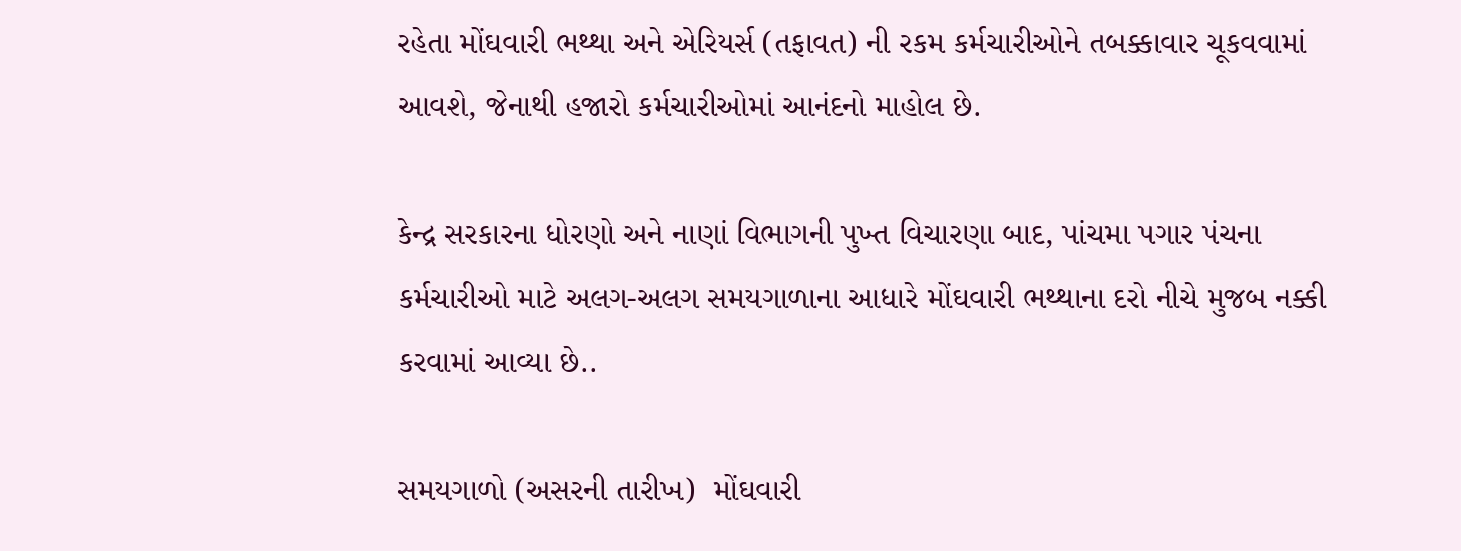રહેતા મોંઘવારી ભથ્થા અને એરિયર્સ (તફાવત) ની રકમ કર્મચારીઓને તબક્કાવાર ચૂકવવામાં આવશે, જેનાથી હજારો કર્મચારીઓમાં આનંદનો માહોલ છે.

કેન્દ્ર સરકારના ધોરણો અને નાણાં વિભાગની પુખ્ત વિચારણા બાદ, પાંચમા પગાર પંચના કર્મચારીઓ માટે અલગ-અલગ સમયગાળાના આધારે મોંઘવારી ભથ્થાના દરો નીચે મુજબ નક્કી કરવામાં આવ્યા છે..

સમયગાળો (અસરની તારીખ)  મોંઘવારી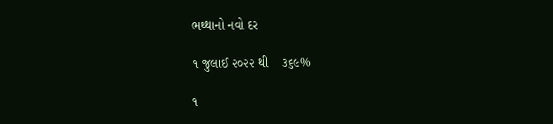ભથ્થાનો નવો દર

૧ જુલાઈ ૨૦૨૨ થી    ૩૬૯%

૧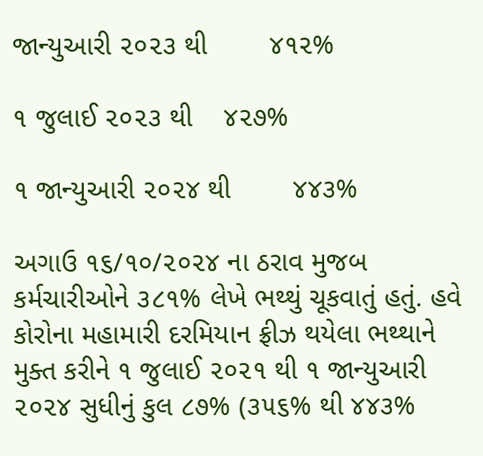જાન્યુઆરી ૨૦૨૩ થી        ૪૧૨%

૧ જુલાઈ ૨૦૨૩ થી    ૪૨૭%

૧ જાન્યુઆરી ૨૦૨૪ થી        ૪૪૩%

અગાઉ ૧૬/૧૦/૨૦૨૪ ના ઠરાવ મુજબ કર્મચારીઓને ૩૮૧% લેખે ભથ્થું ચૂકવાતું હતું. હવે કોરોના મહામારી દરમિયાન ફ્રીઝ થયેલા ભથ્થાને મુક્ત કરીને ૧ જુલાઈ ૨૦૨૧ થી ૧ જાન્યુઆરી ૨૦૨૪ સુધીનું કુલ ૮૭% (૩૫૬% થી ૪૪૩%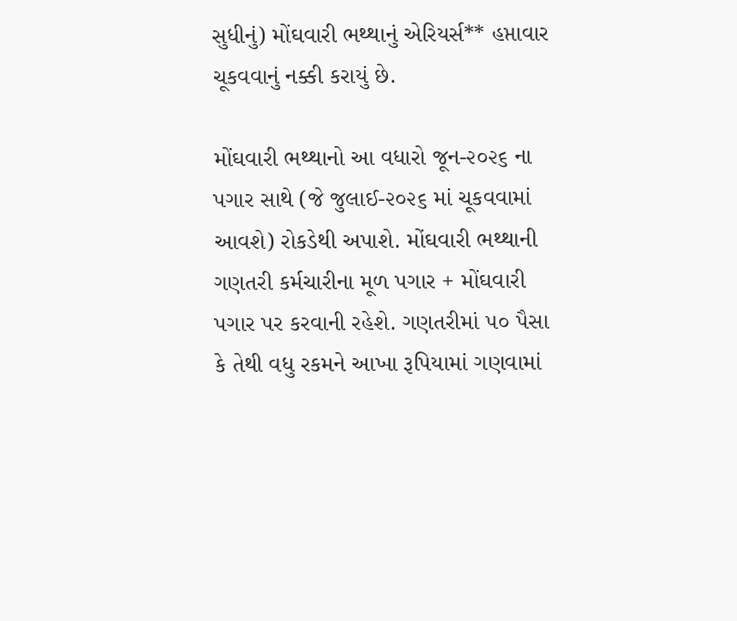સુધીનું) મોંઘવારી ભથ્થાનું એરિયર્સ** હપ્તાવાર ચૂકવવાનું નક્કી કરાયું છે.

મોંઘવારી ભથ્થાનો આ વધારો જૂન-૨૦૨૬ ના પગાર સાથે (જે જુલાઈ-૨૦૨૬ માં ચૂકવવામાં આવશે) રોકડેથી અપાશે. મોંઘવારી ભથ્થાની ગણતરી કર્મચારીના મૂળ પગાર + મોંઘવારી પગાર પર કરવાની રહેશે. ગણતરીમાં ૫૦ પૈસા કે તેથી વધુ રકમને આખા રૂપિયામાં ગણવામાં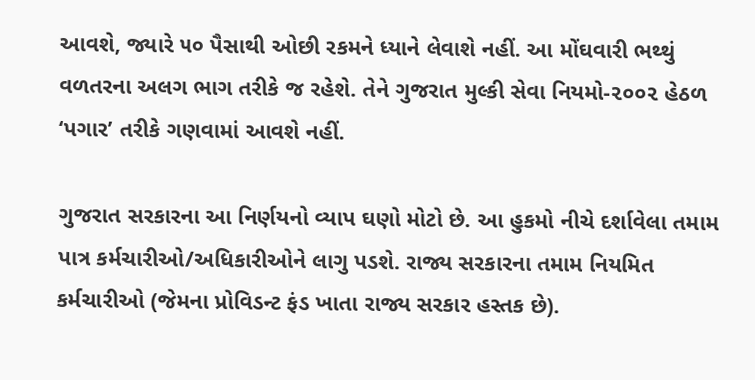આવશે, જ્યારે ૫૦ પૈસાથી ઓછી રકમને ધ્યાને લેવાશે નહીં. આ મોંઘવારી ભથ્થું વળતરના અલગ ભાગ તરીકે જ રહેશે. તેને ગુજરાત મુલ્કી સેવા નિયમો-૨૦૦૨ હેઠળ ‘પગાર’ તરીકે ગણવામાં આવશે નહીં.

ગુજરાત સરકારના આ નિર્ણયનો વ્યાપ ઘણો મોટો છે. આ હુકમો નીચે દર્શાવેલા તમામ પાત્ર કર્મચારીઓ/અધિકારીઓને લાગુ પડશે. રાજ્ય સરકારના તમામ નિયમિત કર્મચારીઓ (જેમના પ્રોવિડન્ટ ફંડ ખાતા રાજ્ય સરકાર હસ્તક છે).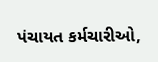પંચાયત કર્મચારીઓ,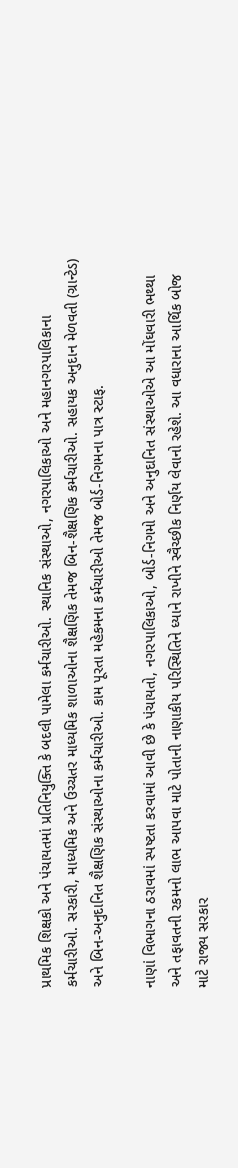પ્રાથમિક શિક્ષકો અને પંચાયતમાં પ્રતિનિયુક્તિ કે બદલી પામેલા કર્મચારીઓ. સ્થાનિક સંસ્થાઓ, નગરપાલિકાઓ અને મહાનગરપાલિકાના કર્મચારીઓ. સરકારી, માધ્યમિક અને ઉચ્ચતર માધ્યમિક શાળાઓના શૈક્ષણિક તેમજ બિન-શૈક્ષણિક કર્મચારીઓ. સહાયક અનુદાન મેળવતી (ગ્રાન્ટેડ) અને બિન-અનુદાનિત શૈક્ષણિક સંસ્થાઓના કર્મચારીઓ. કામ પૂરતા મહેકમના કર્મચારીઓ તેમજ બોર્ડ-નિગમના પાત્ર સ્ટાફ.

નાણાં વિભાગના ઠરાવમાં સ્પષ્ટતા કરવામાં આવી છે કે પંચાયતો, નગરપાલિકાઓ, બોર્ડ-નિગમો અને અનુદાનિત સંસ્થાઓએ આ મોંઘવારી ભથ્થા અને તફાવતની રકમનો લાભ આપવા માટે પોતાની નાણાકીય પરિસ્થિતિને ધ્યાને રાખીને સ્વૈચ્છીક નિર્ણય લેવાનો રહેશે. આ વધારાના આર્થિક બોજ માટે રાજ્ય સરકાર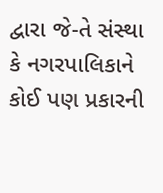દ્વારા જે-તે સંસ્થા કે નગરપાલિકાને કોઈ પણ પ્રકારની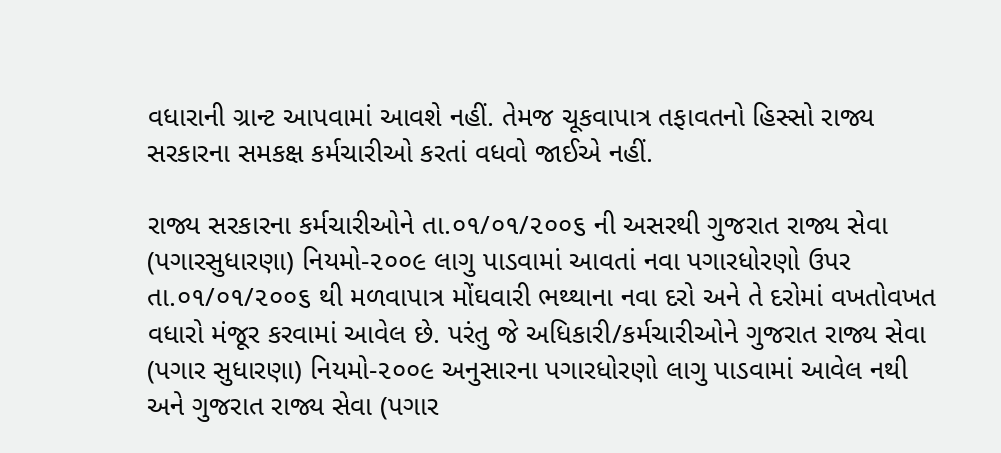વધારાની ગ્રાન્ટ આપવામાં આવશે નહીં. તેમજ ચૂકવાપાત્ર તફાવતનો હિસ્સો રાજ્ય સરકારના સમકક્ષ કર્મચારીઓ કરતાં વધવો જાઈએ નહીં.

રાજ્ય સરકારના કર્મચારીઓને તા.૦૧/૦૧/૨૦૦૬ ની અસરથી ગુજરાત રાજ્ય સેવા (પગારસુધારણા) નિયમો-૨૦૦૯ લાગુ પાડવામાં આવતાં નવા પગારધોરણો ઉપર તા.૦૧/૦૧/૨૦૦૬ થી મળવાપાત્ર મોંઘવારી ભથ્થાના નવા દરો અને તે દરોમાં વખતોવખત વધારો મંજૂર કરવામાં આવેલ છે. પરંતુ જે અધિકારી/કર્મચારીઓને ગુજરાત રાજ્ય સેવા (પગાર સુધારણા) નિયમો-૨૦૦૯ અનુસારના પગારધોરણો લાગુ પાડવામાં આવેલ નથી અને ગુજરાત રાજ્ય સેવા (પગાર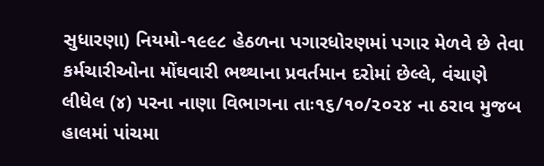સુધારણા) નિયમો-૧૯૯૮ હેઠળના પગારધોરણમાં પગાર મેળવે છે તેવા કર્મચારીઓના મોંઘવારી ભથ્થાના પ્રવર્તમાન દરોમાં છેલ્લે, વંચાણે લીધેલ (૪) પરના નાણા વિભાગના તાઃ૧૬/૧૦/૨૦૨૪ ના ઠરાવ મુજબ હાલમાં પાંચમા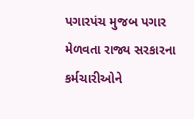પગારપંચ મુજબ પગાર મેળવતા રાજ્ય સરકારના કર્મચારીઓને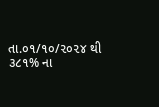તા.૦૧/૧૦/૨૦૨૪ થી ૩૮૧% ના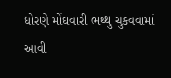ધોરણે મોંઘવારી ભથ્થુ ચુકવવામાં આવી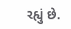રહ્યું છે.